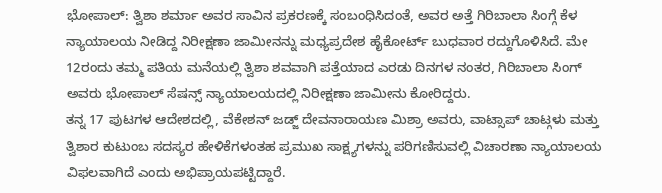ಭೋಪಾಲ್: ತ್ವಿಶಾ ಶರ್ಮಾ ಅವರ ಸಾವಿನ ಪ್ರಕರಣಕ್ಕೆ ಸಂಬಂಧಿಸಿದಂತೆ, ಅವರ ಅತ್ತೆ ಗಿರಿಬಾಲಾ ಸಿಂಗ್ಗೆ ಕೆಳ ನ್ಯಾಯಾಲಯ ನೀಡಿದ್ದ ನಿರೀಕ್ಷಣಾ ಜಾಮೀನನ್ನು ಮಧ್ಯಪ್ರದೇಶ ಹೈಕೋರ್ಟ್ ಬುಧವಾರ ರದ್ದುಗೊಳಿಸಿದೆ. ಮೇ 12ರಂದು ತಮ್ಮ ಪತಿಯ ಮನೆಯಲ್ಲಿ ತ್ವಿಶಾ ಶವವಾಗಿ ಪತ್ತೆಯಾದ ಎರಡು ದಿನಗಳ ನಂತರ, ಗಿರಿಬಾಲಾ ಸಿಂಗ್ ಅವರು ಭೋಪಾಲ್ ಸೆಷನ್ಸ್ ನ್ಯಾಯಾಲಯದಲ್ಲಿ ನಿರೀಕ್ಷಣಾ ಜಾಮೀನು ಕೋರಿದ್ದರು.
ತನ್ನ 17 ಪುಟಗಳ ಆದೇಶದಲ್ಲಿ, ವೆಕೇಶನ್ ಜಡ್ಜ್ ದೇವನಾರಾಯಣ ಮಿಶ್ರಾ ಅವರು, ವಾಟ್ಸಾಪ್ ಚಾಟ್ಗಳು ಮತ್ತು ತ್ವಿಶಾರ ಕುಟುಂಬ ಸದಸ್ಯರ ಹೇಳಿಕೆಗಳಂತಹ ಪ್ರಮುಖ ಸಾಕ್ಷ್ಯಗಳನ್ನು ಪರಿಗಣಿಸುವಲ್ಲಿ ವಿಚಾರಣಾ ನ್ಯಾಯಾಲಯ ವಿಫಲವಾಗಿದೆ ಎಂದು ಅಭಿಪ್ರಾಯಪಟ್ಟಿದ್ದಾರೆ.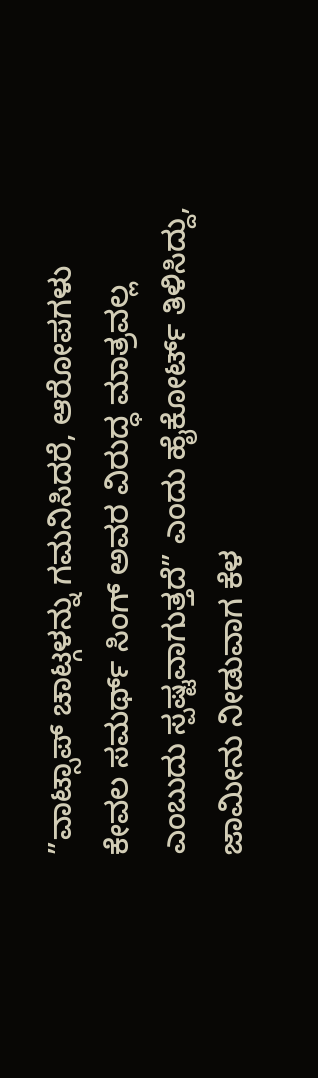”ವಾಟ್ಸಾಪ್ ಚಾಟ್ಗಳನ್ನು ಗಮನಿಸಿದರೆ, ಆರೋಪಗಳು ಕೇವಲ ಸಮರ್ಥ್ ಸಿಂಗ್ ಅವರ ವಿರುದ್ಧ ಮಾತ್ರವಲ್ಲ ಎಂಬುದು ಸ್ಪಷ್ಟವಾಗುತ್ತದೆ” ಎಂದು ಹೈಕೋರ್ಟ್ ತಿಳಿಸಿದ್ದು, ಜಾಮೀನು ನೀಡುವಾಗ ಕೆಳ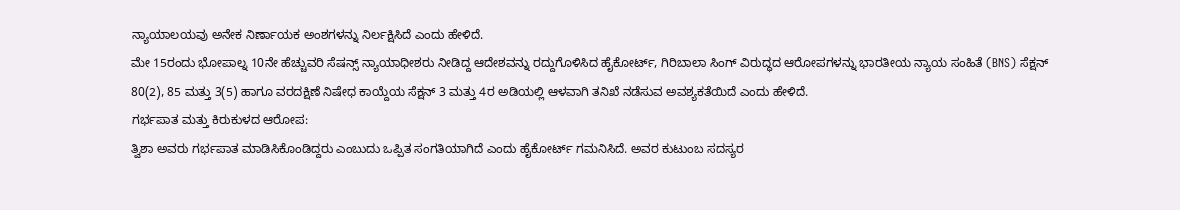ನ್ಯಾಯಾಲಯವು ಅನೇಕ ನಿರ್ಣಾಯಕ ಅಂಶಗಳನ್ನು ನಿರ್ಲಕ್ಷಿಸಿದೆ ಎಂದು ಹೇಳಿದೆ.
ಮೇ 15ರಂದು ಭೋಪಾಲ್ನ 10ನೇ ಹೆಚ್ಚುವರಿ ಸೆಷನ್ಸ್ ನ್ಯಾಯಾಧೀಶರು ನೀಡಿದ್ದ ಆದೇಶವನ್ನು ರದ್ದುಗೊಳಿಸಿದ ಹೈಕೋರ್ಟ್, ಗಿರಿಬಾಲಾ ಸಿಂಗ್ ವಿರುದ್ಧದ ಆರೋಪಗಳನ್ನು ಭಾರತೀಯ ನ್ಯಾಯ ಸಂಹಿತೆ (BNS) ಸೆಕ್ಷನ್ 80(2), 85 ಮತ್ತು 3(5) ಹಾಗೂ ವರದಕ್ಷಿಣೆ ನಿಷೇಧ ಕಾಯ್ದೆಯ ಸೆಕ್ಷನ್ 3 ಮತ್ತು 4ರ ಅಡಿಯಲ್ಲಿ ಆಳವಾಗಿ ತನಿಖೆ ನಡೆಸುವ ಅವಶ್ಯಕತೆಯಿದೆ ಎಂದು ಹೇಳಿದೆ.
ಗರ್ಭಪಾತ ಮತ್ತು ಕಿರುಕುಳದ ಆರೋಪ:
ತ್ವಿಶಾ ಅವರು ಗರ್ಭಪಾತ ಮಾಡಿಸಿಕೊಂಡಿದ್ದರು ಎಂಬುದು ಒಪ್ಪಿತ ಸಂಗತಿಯಾಗಿದೆ ಎಂದು ಹೈಕೋರ್ಟ್ ಗಮನಿಸಿದೆ. ಅವರ ಕುಟುಂಬ ಸದಸ್ಯರ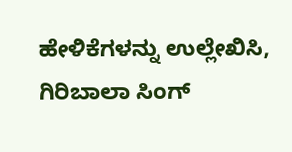ಹೇಳಿಕೆಗಳನ್ನು ಉಲ್ಲೇಖಿಸಿ, ಗಿರಿಬಾಲಾ ಸಿಂಗ್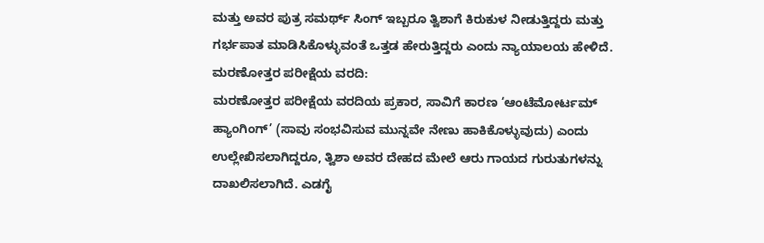ಮತ್ತು ಅವರ ಪುತ್ರ ಸಮರ್ಥ್ ಸಿಂಗ್ ಇಬ್ಬರೂ ತ್ವಿಶಾಗೆ ಕಿರುಕುಳ ನೀಡುತ್ತಿದ್ದರು ಮತ್ತು ಗರ್ಭಪಾತ ಮಾಡಿಸಿಕೊಳ್ಳುವಂತೆ ಒತ್ತಡ ಹೇರುತ್ತಿದ್ದರು ಎಂದು ನ್ಯಾಯಾಲಯ ಹೇಳಿದೆ.
ಮರಣೋತ್ತರ ಪರೀಕ್ಷೆಯ ವರದಿ:
ಮರಣೋತ್ತರ ಪರೀಕ್ಷೆಯ ವರದಿಯ ಪ್ರಕಾರ, ಸಾವಿಗೆ ಕಾರಣ ‘ಆಂಟೆಮೋರ್ಟಮ್ ಹ್ಯಾಂಗಿಂಗ್’ (ಸಾವು ಸಂಭವಿಸುವ ಮುನ್ನವೇ ನೇಣು ಹಾಕಿಕೊಳ್ಳುವುದು) ಎಂದು ಉಲ್ಲೇಖಿಸಲಾಗಿದ್ದರೂ, ತ್ವಿಶಾ ಅವರ ದೇಹದ ಮೇಲೆ ಆರು ಗಾಯದ ಗುರುತುಗಳನ್ನು ದಾಖಲಿಸಲಾಗಿದೆ. ಎಡಗೈ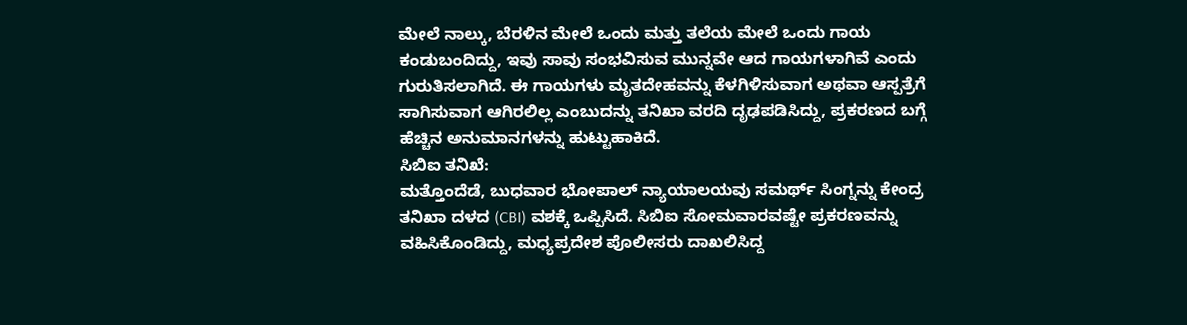ಮೇಲೆ ನಾಲ್ಕು, ಬೆರಳಿನ ಮೇಲೆ ಒಂದು ಮತ್ತು ತಲೆಯ ಮೇಲೆ ಒಂದು ಗಾಯ ಕಂಡುಬಂದಿದ್ದು, ಇವು ಸಾವು ಸಂಭವಿಸುವ ಮುನ್ನವೇ ಆದ ಗಾಯಗಳಾಗಿವೆ ಎಂದು ಗುರುತಿಸಲಾಗಿದೆ. ಈ ಗಾಯಗಳು ಮೃತದೇಹವನ್ನು ಕೆಳಗಿಳಿಸುವಾಗ ಅಥವಾ ಆಸ್ಪತ್ರೆಗೆ ಸಾಗಿಸುವಾಗ ಆಗಿರಲಿಲ್ಲ ಎಂಬುದನ್ನು ತನಿಖಾ ವರದಿ ದೃಢಪಡಿಸಿದ್ದು, ಪ್ರಕರಣದ ಬಗ್ಗೆ ಹೆಚ್ಚಿನ ಅನುಮಾನಗಳನ್ನು ಹುಟ್ಟುಹಾಕಿದೆ.
ಸಿಬಿಐ ತನಿಖೆ:
ಮತ್ತೊಂದೆಡೆ, ಬುಧವಾರ ಭೋಪಾಲ್ ನ್ಯಾಯಾಲಯವು ಸಮರ್ಥ್ ಸಿಂಗ್ನನ್ನು ಕೇಂದ್ರ ತನಿಖಾ ದಳದ (CBI) ವಶಕ್ಕೆ ಒಪ್ಪಿಸಿದೆ. ಸಿಬಿಐ ಸೋಮವಾರವಷ್ಟೇ ಪ್ರಕರಣವನ್ನು ವಹಿಸಿಕೊಂಡಿದ್ದು, ಮಧ್ಯಪ್ರದೇಶ ಪೊಲೀಸರು ದಾಖಲಿಸಿದ್ದ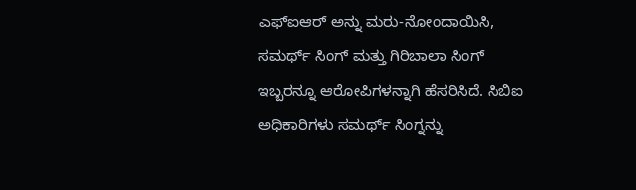ಎಫ್ಐಆರ್ ಅನ್ನು ಮರು-ನೋಂದಾಯಿಸಿ, ಸಮರ್ಥ್ ಸಿಂಗ್ ಮತ್ತು ಗಿರಿಬಾಲಾ ಸಿಂಗ್ ಇಬ್ಬರನ್ನೂ ಆರೋಪಿಗಳನ್ನಾಗಿ ಹೆಸರಿಸಿದೆ. ಸಿಬಿಐ ಅಧಿಕಾರಿಗಳು ಸಮರ್ಥ್ ಸಿಂಗ್ನನ್ನು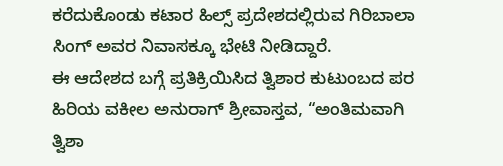ಕರೆದುಕೊಂಡು ಕಟಾರ ಹಿಲ್ಸ್ ಪ್ರದೇಶದಲ್ಲಿರುವ ಗಿರಿಬಾಲಾ ಸಿಂಗ್ ಅವರ ನಿವಾಸಕ್ಕೂ ಭೇಟಿ ನೀಡಿದ್ದಾರೆ.
ಈ ಆದೇಶದ ಬಗ್ಗೆ ಪ್ರತಿಕ್ರಿಯಿಸಿದ ತ್ವಿಶಾರ ಕುಟುಂಬದ ಪರ ಹಿರಿಯ ವಕೀಲ ಅನುರಾಗ್ ಶ್ರೀವಾಸ್ತವ, “ಅಂತಿಮವಾಗಿ ತ್ವಿಶಾ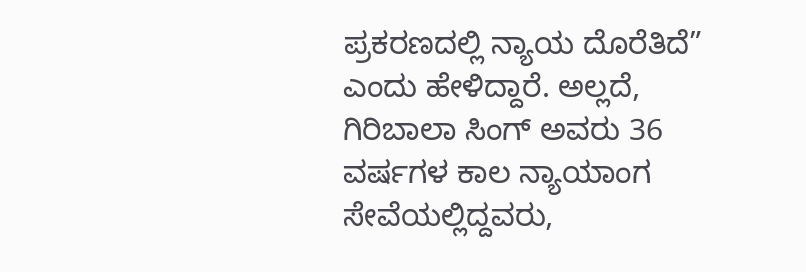ಪ್ರಕರಣದಲ್ಲಿ ನ್ಯಾಯ ದೊರೆತಿದೆ” ಎಂದು ಹೇಳಿದ್ದಾರೆ. ಅಲ್ಲದೆ, ಗಿರಿಬಾಲಾ ಸಿಂಗ್ ಅವರು 36 ವರ್ಷಗಳ ಕಾಲ ನ್ಯಾಯಾಂಗ ಸೇವೆಯಲ್ಲಿದ್ದವರು,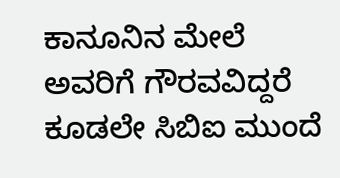ಕಾನೂನಿನ ಮೇಲೆ ಅವರಿಗೆ ಗೌರವವಿದ್ದರೆ ಕೂಡಲೇ ಸಿಬಿಐ ಮುಂದೆ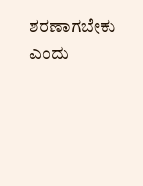ಶರಣಾಗಬೇಕು ಎಂದು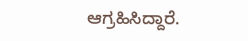ಆಗ್ರಹಿಸಿದ್ದಾರೆ.